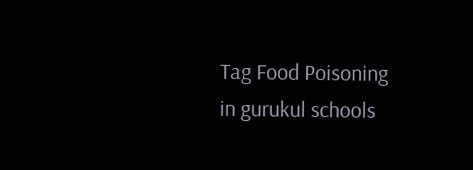Tag Food Poisoning in gurukul schools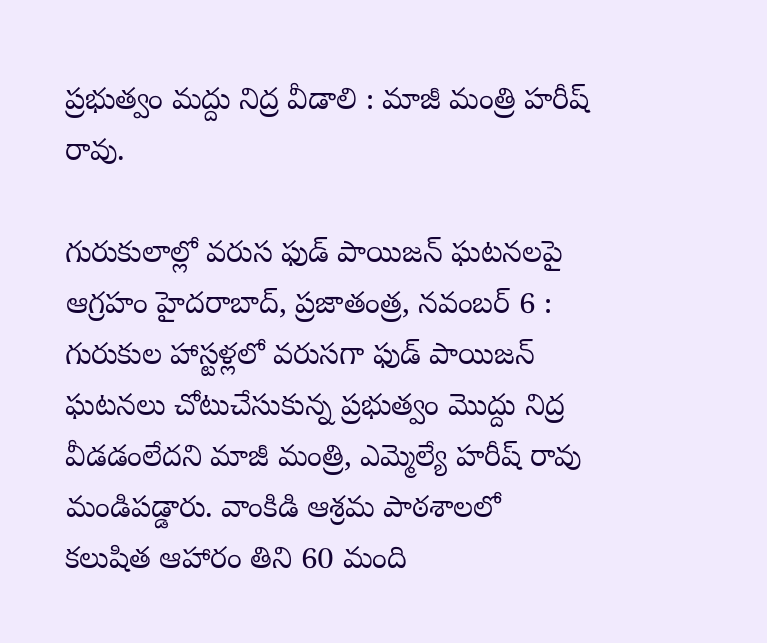ప్ర‌భుత్వం మ‌ద్దు నిద్ర వీడాలి : మాజీ మంత్రి హరీష్ రావు.

గురుకులాల్లో వరుస ఫుడ్ పాయిజన్ ఘటనలపై ఆగ్ర‌హం హైద‌రాబాద్‌, ప్ర‌జాతంత్ర‌, న‌వంబ‌ర్ 6 : గురుకుల హాస్ట‌ళ్ల‌లో వ‌రుసగా ఫుడ్ పాయిజ‌న్ ఘ‌ట‌న‌లు చోటుచేసుకున్న ప్ర‌భుత్వం మొద్దు నిద్ర వీడడంలేద‌ని మాజీ మంత్రి, ఎమ్మెల్యే హ‌రీష్ రావు మండిప‌డ్డారు. వాంకిడి ఆశ్రమ పాఠశాలలో కలుషిత ఆహారం తిని 60 మంది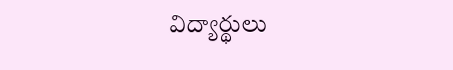విద్యార్థులు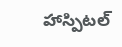హాస్పిటల్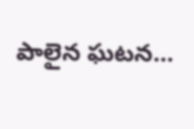పాలైన ఘటన…